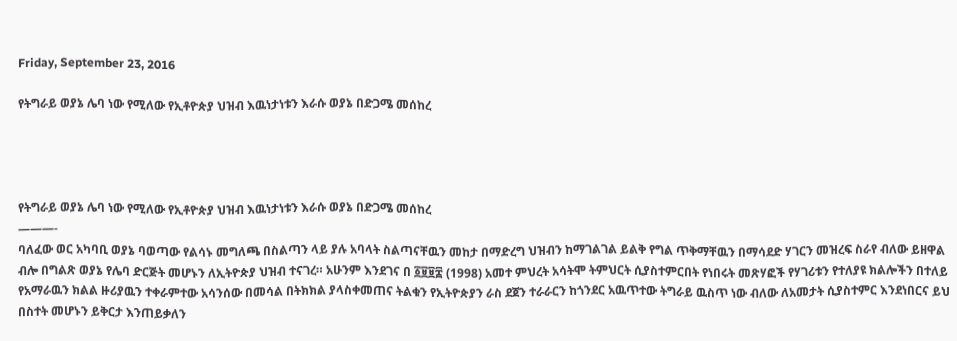Friday, September 23, 2016

የትግራይ ወያኔ ሌባ ነው የሚለው የኢቶዮጵያ ህዝብ እዉነታነቱን እራሱ ወያኔ በድጋሜ መሰከረ




የትግራይ ወያኔ ሌባ ነው የሚለው የኢቶዮጵያ ህዝብ እዉነታነቱን እራሱ ወያኔ በድጋሜ መሰከረ
———-
ባለፈው ወር አካባቢ ወያኔ ባወጣው የልሳኑ መግለጫ በስልጣን ላይ ያሉ አባላት ስልጣናቸዉን መከታ በማድረግ ህዝብን ከማገልገል ይልቅ የግል ጥቅማቸዉን በማሳደድ ሃገርን መዝረፍ ስራየ ብለው ይዘዋል ብሎ በግልጽ ወያኔ የሌባ ድርጅት መሆኑን ለኢትዮጵያ ህዝብ ተናገረ። አሁንም እንደገና በ ፩፱፱፰ (1998) አመተ ምህረት አሳትሞ ትምህርት ሲያስተምርበት የነበሩት መጽሃፎች የሃገሪቱን የተለያዩ ክልሎችን በተለይ የአማራዉን ክልል ዙሪያዉን ተቀራምተው አሳንሰው በመሳል በትክክል ያላስቀመጠና ትልቁን የኢትዮጵያን ራስ ደጀን ተራራርን ከጎንደር አዉጥተው ትግራይ ዉስጥ ነው ብለው ለአመታት ሲያስተምር እንደነበርና ይህ በስተት መሆኑን ይቅርታ እንጠይቃለን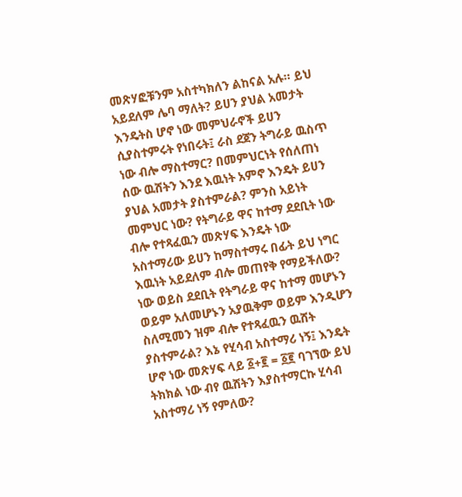መጽሃፎቹንም አስተካክለን ልከናል አሉ። ይህ አይደለም ሌባ ማለት? ይሀን ያህል አመታት እንዴትስ ሆኖ ነው መምህራኖች ይሀን ሲያስተምሩት የነበሩት፤ ራስ ደጀን ትግራይ ዉስጥ ነው ብሎ ማስተማር? በመምህርነት የሰለጠነ ሰው ዉሸትን እንደ እዉነት አምኖ እንዴት ይሀን ያህል አመታት ያስተምራል? ምንስ አይነት መምህር ነው? የትግራይ ዋና ከተማ ደደቢት ነው ብሎ የተጻፈዉን መጽሃፍ እንዴት ነው አስተማሪው ይሀን ከማስተማሩ በፊት ይህ ነግር እዉነት አይደለም ብሎ መጠየቅ የማይችለው? ነው ወይስ ደደቢት የትግራይ ዋና ከተማ መሆኑን ወይም አለመሆኑን አያዉቅም ወይም እንዲሆን ስለሚመን ዝም ብሎ የተጻፈዉን ዉሸት ያስተምራል? እኔ የሂሳብ አስተማሪ ነኝ፤ እንዴት ሆኖ ነው መጽሃፍ ላይ ፩+፪ = ፩፪ ባገኘው ይህ ትክክል ነው ብየ ዉሸትን እያስተማርኩ ሂሳብ አስተማሪ ነኝ የምለው?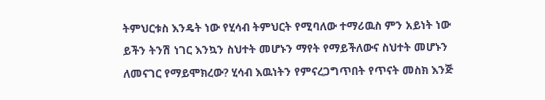ትምህርቱስ እንዴት ነው የሂሳብ ትምህርት የሚባለው ተማሪዉስ ምን አይነት ነው ይችን ትንሽ ነገር እንኳን ስህተት መሆኑን ማየት የማይችለውና ስህተት መሆኑን ለመናገር የማይሞክረው? ሂሳብ እዉነትን የምናረጋግጥበት የጥናት መስክ እንጅ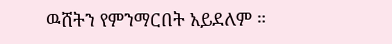ዉሸትን የምንማርበት አይደለም ።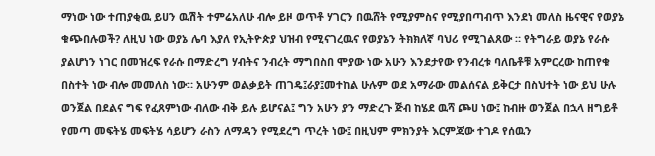ማነው ነው ተጠያቂዉ ይሀን ዉሽት ተምሬአለሁ ብሎ ይዞ ወጥቶ ሃገርን በዉሸት የሚያምስና የሚያበጣብጥ እንደነ መለስ ዜናዊና የወያኔ ቁጭበሉወች? ለዚህ ነው ወያኔ ሌባ እያለ የኢትዮጵያ ህዝብ የሚናገረዉና የወያኔን ትክክለኛ ባህሪ የሚገልጸው ። የትግራይ ወያኔ የራሱ ያልሆነን ነገር በመዝረፍ የራሱ በማድረግ ሃብትና ንብረት ማግበስበ ሞያው ነው አሁን እንደታየው የንብረቱ ባለቤቶቹ አምርረው ከጠየቁ በስተት ነው ብሎ መመለስ ነው። አሁንም ወልቃይት ጠገዴ፤ራያ፤መተከል ሁሉም ወደ አማራው መልሰናል ይቅርታ በስህተት ነው ይህ ሁሉ ወንጀል በደልና ግፍ የፈጸምነው ብለው ብቅ ይሉ ይሆናል፤ ግን አሁን ያን ማድረጉ ጅብ ከሄደ ዉሻ ጮሀ ነው፤ ከብዙ ወንጀል በኋላ ዘግይቶ የመጣ መፍትሄ መፍትሄ ሳይሆን ራስን ለማዳን የሚደረግ ጥረት ነው፤ በዚህም ምክንያት እርምጃው ተገዶ የሰዉን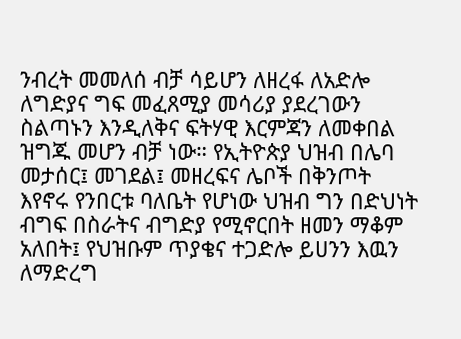ንብረት መመለሰ ብቻ ሳይሆን ለዘረፋ ለአድሎ ለግድያና ግፍ መፈጸሚያ መሳሪያ ያደረገውን ስልጣኑን እንዲለቅና ፍትሃዊ እርምጃን ለመቀበል ዝግጁ መሆን ብቻ ነው። የኢትዮጵያ ህዝብ በሌባ መታሰር፤ መገደል፤ መዘረፍና ሌቦች በቅንጦት እየኖሩ የንበርቱ ባለቤት የሆነው ህዝብ ግን በድህነት ብግፍ በስራትና ብግድያ የሚኖርበት ዘመን ማቆም አለበት፤ የህዝቡም ጥያቄና ተጋድሎ ይሀንን እዉን ለማድረግ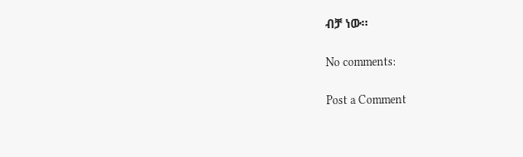ብቻ ነው።

No comments:

Post a Comment